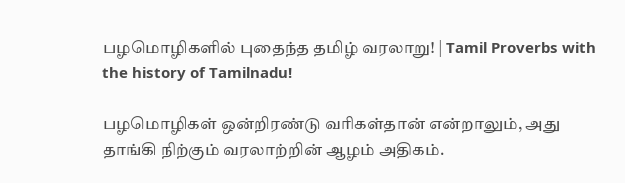பழமொழிகளில் புதைந்த தமிழ் வரலாறு! | Tamil Proverbs with the history of Tamilnadu!

பழமொழிகள் ஒன்றிரண்டு வரிகள்தான் என்றாலும், அது தாங்கி நிற்கும் வரலாற்றின் ஆழம் அதிகம்.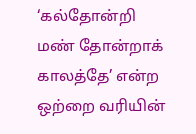‘கல்தோன்றி மண் தோன்றாக் காலத்தே’ என்ற ஒற்றை வரியின்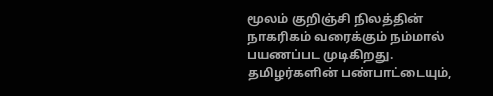மூலம் குறிஞ்சி நிலத்தின் நாகரிகம் வரைக்கும் நம்மால் பயணப்பட முடிகிறது. தமிழர்களின் பண்பாட்டையும்,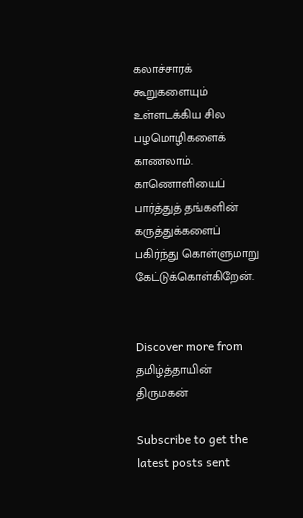கலாச்சாரக் கூறுகளையும் உள்ளடக்கிய சில பழமொழிகளைக் காணலாம். காணொளியைப் பார்த்துத் தங்களின் கருத்துக்களைப் பகிர்ந்து கொள்ளுமாறு கேட்டுக்கொள்கிறேன்.


Discover more from தமிழ்த்தாயின் திருமகன்

Subscribe to get the latest posts sent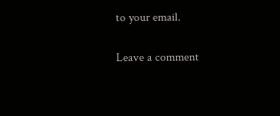to your email.

Leave a comment